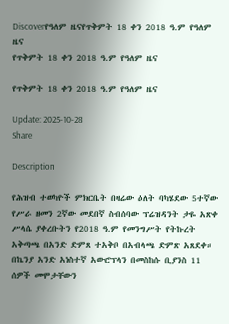Discoverየዓለም ዜናየጥቅምት 18 ቀን 2018 ዓ.ም የዓለም ዜና
የጥቅምት 18 ቀን 2018 ዓ.ም የዓለም ዜና

የጥቅምት 18 ቀን 2018 ዓ.ም የዓለም ዜና

Update: 2025-10-28
Share

Description

የሕዝብ ተወካዮች ምክርቤት በዛሬው ዕለት ባካሄደው 5ተኛው የሥራ ዘመን 2ኛው መደበኛ ስብሰባው ፕሬዝዳንት ታዬ አጽቀ ሥላሴ ያቀረቡትን የ2018 ዓ.ም የመንግሥት የትኩረት አቅጣጫ በአንድ ድምጸ ተአቅቦ በአብላጫ ድምጽ አጸደቀ። በኬንያ አንድ አነስተኛ አውሮፕላን በመስከሱ ቢያንስ 11 ሰዎች መሞታቸውን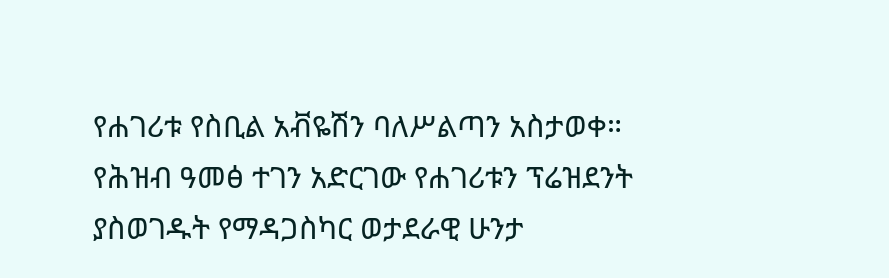የሐገሪቱ የስቢል አቭዬሽን ባለሥልጣን አስታወቀ። የሕዝብ ዓመፅ ተገን አድርገው የሐገሪቱን ፕሬዝደንት ያስወገዱት የማዳጋስካር ወታደራዊ ሁንታ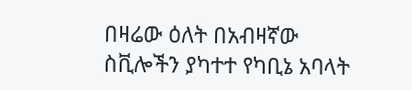በዛሬው ዕለት በአብዛኛው ስቪሎችን ያካተተ የካቢኔ አባላት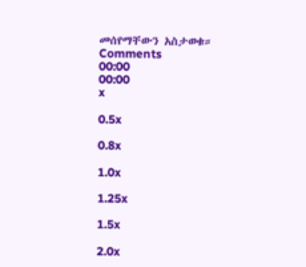መሰየማቸውን አስታወቁ።
Comments
00:00
00:00
x

0.5x

0.8x

1.0x

1.25x

1.5x

2.0x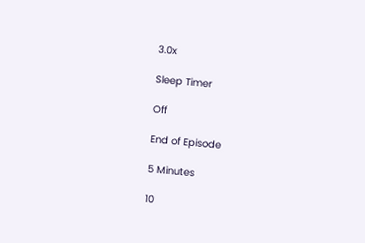3.0x

Sleep Timer

Off

End of Episode

5 Minutes

10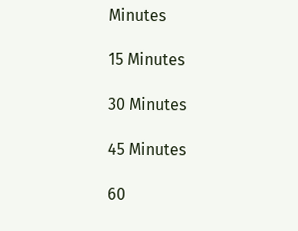Minutes

15 Minutes

30 Minutes

45 Minutes

60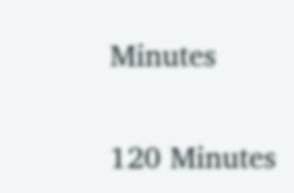Minutes

120 Minutes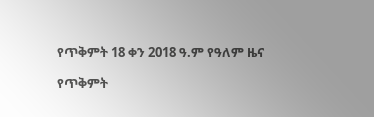የጥቅምት 18 ቀን 2018 ዓ.ም የዓለም ዜና

የጥቅምት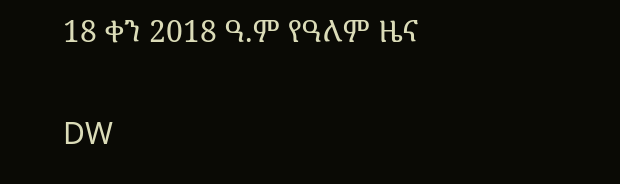18 ቀን 2018 ዓ.ም የዓለም ዜና

DW